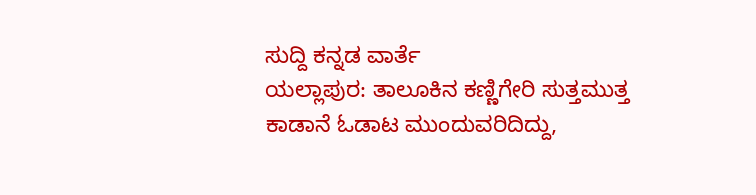ಸುದ್ದಿ ಕನ್ನಡ ವಾರ್ತೆ
ಯಲ್ಲಾಪುರ: ತಾಲೂಕಿನ ಕಣ್ಣಿಗೇರಿ ಸುತ್ತಮುತ್ತ ಕಾಡಾನೆ ಓಡಾಟ ಮುಂದುವರಿದಿದ್ದು,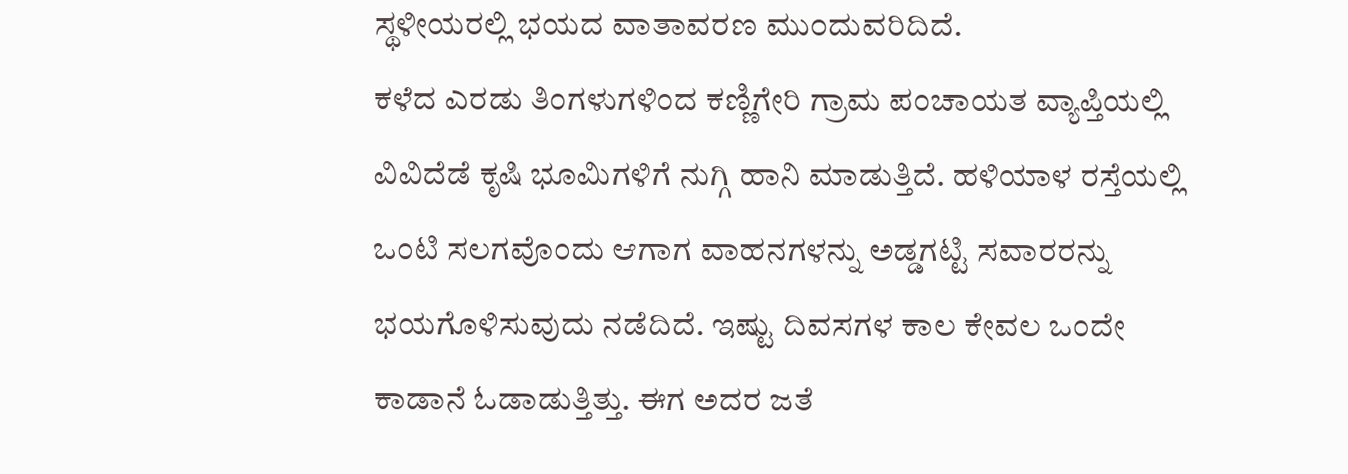ಸ್ಥಳೀಯರಲ್ಲಿ ಭಯದ ವಾತಾವರಣ ಮು೦ದುವರಿದಿದೆ.
ಕಳೆದ ಎರಡು ತಿಂಗಳುಗಳಿಂದ ಕಣ್ಣಿಗೇರಿ ಗ್ರಾಮ ಪಂಚಾಯತ ವ್ಯಾಪ್ತಿಯಲ್ಲಿ ವಿವಿದೆಡೆ ಕೃಷಿ ಭೂಮಿಗಳಿಗೆ ನುಗ್ಗಿ ಹಾನಿ ಮಾಡುತ್ತಿದೆ. ಹಳಿಯಾಳ ರಸ್ತೆಯಲ್ಲಿ ಒಂಟಿ ಸಲಗವೊಂದು ಆಗಾಗ ವಾಹನಗಳನ್ನು ಅಡ್ಡಗಟ್ಟಿ ಸವಾರರನ್ನು ಭಯಗೊಳಿಸುವುದು ನಡೆದಿದೆ. ಇಷ್ಟು ದಿವಸಗಳ ಕಾಲ ಕೇವಲ ಒಂದೇ ಕಾಡಾನೆ ಓಡಾಡುತ್ತಿತ್ತು. ಈಗ ಅದರ ಜತೆ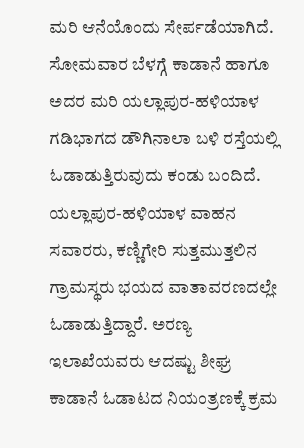ಮರಿ ಆನೆಯೊಂದು ಸೇರ್ಪಡೆಯಾಗಿದೆ. ಸೋಮವಾರ ಬೆಳಗ್ಗೆ ಕಾಡಾನೆ ಹಾಗೂ ಅದರ ಮರಿ ಯಲ್ಲಾಪುರ-ಹಳಿಯಾಳ ಗಡಿಭಾಗದ ಡೌಗಿನಾಲಾ ಬಳಿ ರಸ್ತೆಯಲ್ಲಿ ಓಡಾಡುತ್ತಿರುವುದು ಕಂಡು ಬಂದಿದೆ.
ಯಲ್ಲಾಪುರ-ಹಳಿಯಾಳ ವಾಹನ ಸವಾರರು, ಕಣ್ಣಿಗೇರಿ ಸುತ್ತಮುತ್ತಲಿನ ಗ್ರಾಮಸ್ಥರು ಭಯದ ವಾತಾವರಣದಲ್ಲೇ ಓಡಾಡುತ್ತಿದ್ದಾರೆ. ಅರಣ್ಯ ಇಲಾಖೆಯವರು ಆದಷ್ಟು ಶೀಘ್ರ ಕಾಡಾನೆ ಓಡಾಟದ ನಿಯಂತ್ರಣಕ್ಕೆ ಕ್ರಮ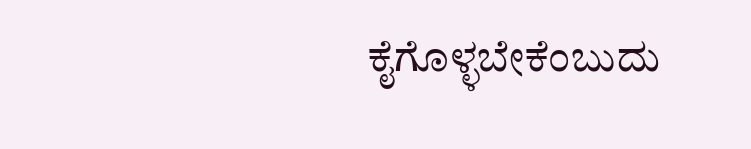ಕೈಗೊಳ್ಳಬೇಕೆಂಬುದು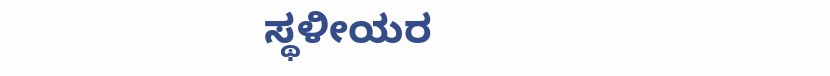ಸ್ಥಳೀಯರ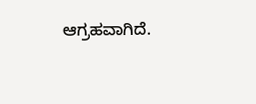ಆಗ್ರಹವಾಗಿದೆ.